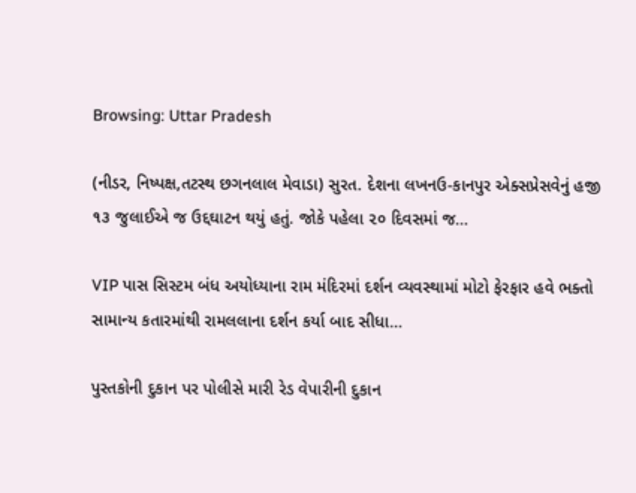Browsing: Uttar Pradesh

(નીડર, નિષ્પક્ષ,તટસ્થ છગનલાલ મેવાડા) સુરત. દેશના લખનઉ-કાનપુર એક્સપ્રેસવેનું હજી ૧૩ જુલાઈએ જ ઉદ્દઘાટન થયું હતું. જોકે પહેલા ૨૦ દિવસમાં જ…

VIP પાસ સિસ્ટમ બંધ અયોધ્યાના રામ મંદિરમાં દર્શન વ્યવસ્થામાં મોટો ફેરફાર હવે ભક્તો સામાન્ય કતારમાંથી રામલલાના દર્શન કર્યા બાદ સીધા…

પુસ્તકોની દુકાન પર પોલીસે મારી રેડ વેપારીની દુકાન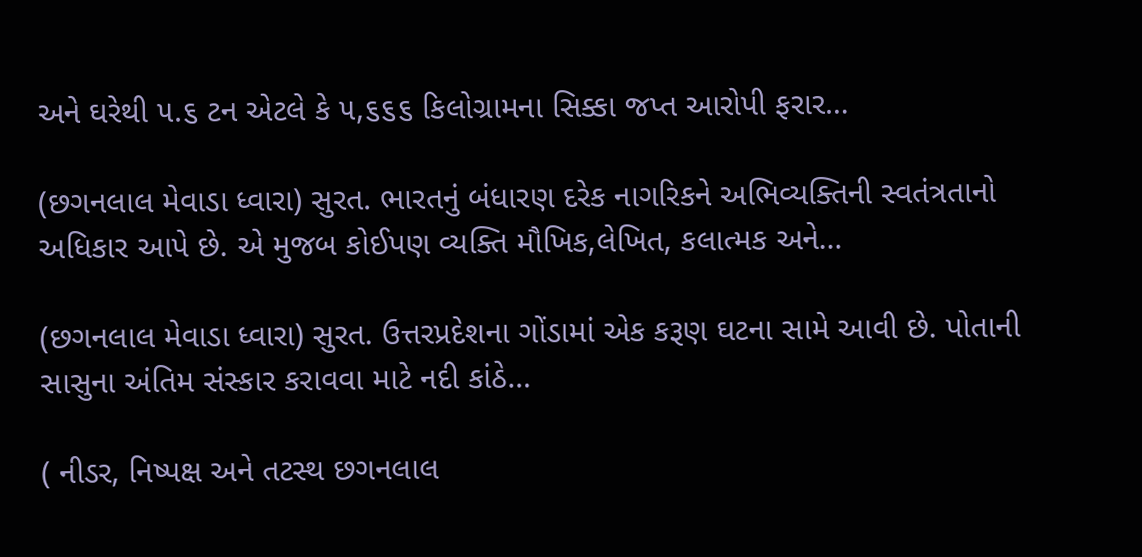અને ઘરેથી ૫.૬ ટન એટલે કે ૫,૬૬૬ કિલોગ્રામના સિક્કા જપ્ત આરોપી ફરાર…

(છગનલાલ મેવાડા ધ્વારા) સુરત. ભારતનું બંધારણ દરેક નાગરિકને અભિવ્યક્તિની સ્વતંત્રતાનો અધિકાર આપે છે. એ મુજબ કોઈપણ વ્યક્તિ મૌખિક,લેખિત, કલાત્મક અને…

(છગનલાલ મેવાડા ધ્વારા) સુરત. ઉત્તરપ્રદેશના ગોંડામાં એક કરૂણ ઘટના સામે આવી છે. પોતાની સાસુના અંતિમ સંસ્કાર કરાવવા માટે નદી કાંઠે…

( નીડર, નિષ્પક્ષ અને તટસ્થ છગનલાલ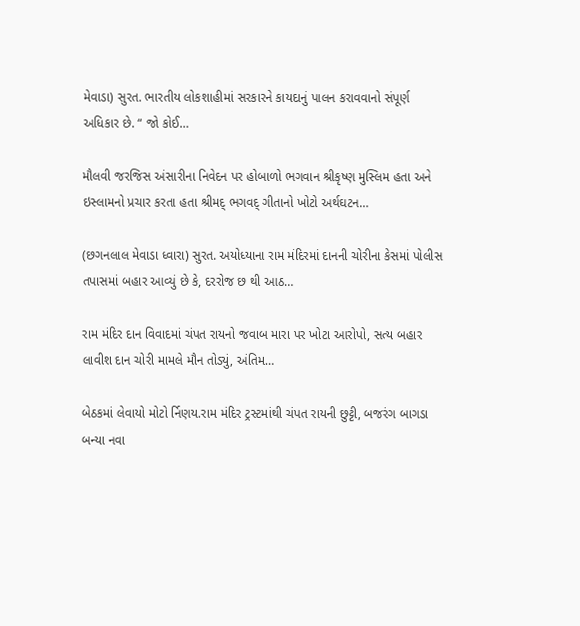મેવાડા) સુરત. ભારતીય લોકશાહીમાં સરકારને કાયદાનું પાલન કરાવવાનો સંપૂર્ણ અધિકાર છે. “ જો કોઈ…

મૌલવી જરજિસ અંસારીના નિવેદન પર હોબાળો ભગવાન શ્રીકૃષ્ણ મુસ્લિમ હતા અને ઇસ્લામનો પ્રચાર કરતા હતા શ્રીમદ્ ભગવદ્ ગીતાનો ખોટો અર્થઘટન…

(છગનલાલ મેવાડા ધ્વારા) સુરત. અયોધ્યાના રામ મંદિરમાં દાનની ચોરીના કેસમાં પોલીસ તપાસમાં બહાર આવ્યું છે કે, દરરોજ છ થી આઠ…

રામ મંદિર દાન વિવાદમાં ચંપત રાયનો જવાબ મારા પર ખોટા આરોપો, સત્ય બહાર લાવીશ દાન ચોરી મામલે મૌન તોડ્યું, અંતિમ…

બેઠકમાં લેવાયો મોટો ર્નિણય.રામ મંદિર ટ્રસ્ટમાંથી ચંપત રાયની છુટ્ટી, બજરંગ બાગડા બન્યા નવા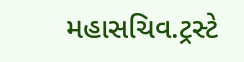મહાસચિવ.ટ્રસ્ટે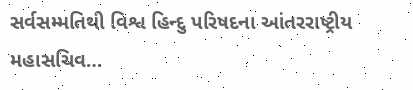સર્વસમ્મતિથી વિશ્વ હિન્દુ પરિષદના આંતરરાષ્ટ્રીય મહાસચિવ…